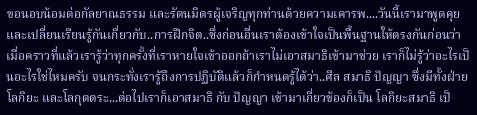ขอนอบน้อมต่อกัลยาณธรรม และรัตนมิตรผู้เจริญทุกท่านด้วยความเคารพ....วันนี้เรามาพูดคุยและเปลี่ยนเรียนรู้กันเกี่ยวกับ..การฝึกจิต..ซึ่งก่อนอื่นเราต้องเข้าใจเป็นพื้นฐานให้ตรงกันก่อนว่า เมื่อคราวที่แล้วเรารู้ว่าทุกครั้งที่เราหายใจเข้าออกถ้าเราไม่เอาสมาธิเข้ามาช่วย เราก็ไม่รู้ว่าอะไรเป็นอะไรใช่ไหมครับ จนกระทั่งเรารู้ถึงการปฏิบัติแล้วก็กำหนดรู้ได้ว่า..ศีล สมาธิ ปัญญา ซึ่งมีทั้งฝ่ายโลกิยะ และโลกุตตระ...ต่อไปเราก็เอาสมาธิ กับ ปัญญา เข้ามาเกี่ยวข้องก็เป็น โลกิยะสมาธิ เป็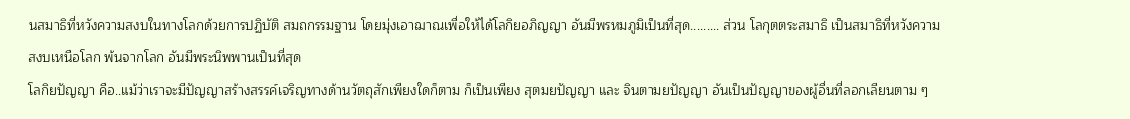นสมาธิที่หวังความสงบในทางโลกด้วยการปฏิบัติ สมถกรรมฐาน โดยมุ่งเอาฌาณเพื่อให้ได้โลกิยอภิญญา อันมีพรหมภูมิเป็นที่สุด......... ส่วน โลกุตตระสมาธิ เป็นสมาธิที่หวังความสงบเหนือโลก พ้นจากโลก อันมีพระนิพพานเป็นที่สุด
โลกิยปัญญา คือ..แม้ว่าเราจะมีปัญญาสร้างสรรค์เจริญทางด้านวัตถุสักเพียงใดก็ตาม ก็เป็นเพียง สุตมยปัญญา และ จินตามยปัญญา อันเป็นปัญญาของผู้อื่นที่ลอกเลียนตาม ๆ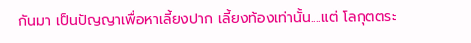กันมา เป็นปัญญาเพื่อหาเลี้ยงปาก เลี้ยงท้องเท่านั้น....แต่ โลกุตตระ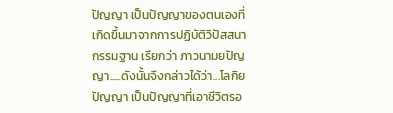ปัญญา เป็นปัญญาของตนเองที่เกิดขึ้นมาจากการปฏิบัติวิปัสสนากรรมฐาน เรียกว่า ภาวนามยปัญญา.....ดังนั้นจึงกล่าวได้ว่า...โลกิยปัญญา เป็นปัญญาที่เอาชีวิตรอ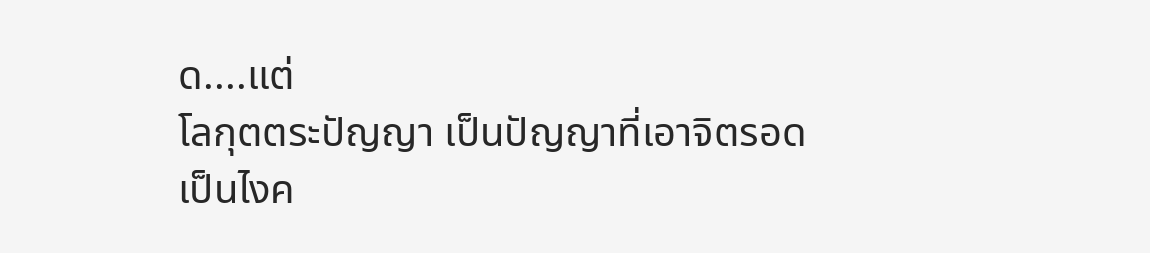ด....แต่
โลกุตตระปัญญา เป็นปัญญาที่เอาจิตรอด
เป็นไงค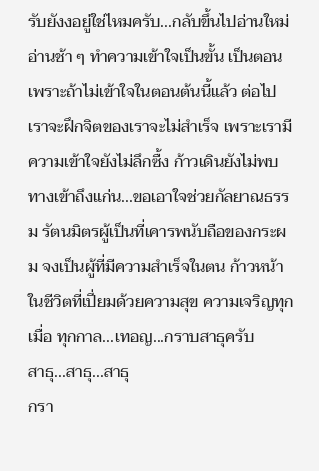รับยังงอยู่ใช่ไหมครับ...กลับขึ้นไปอ่านใหม่ อ่านช้า ๆ ทำความเข้าใจเป็นขั้น เป็นตอน เพราะถ้าไม่เข้าใจในตอนต้นนี้แล้ว ต่อไปเราจะฝึกจิตของเราจะไม่สำเร็จ เพราะเรามีความเข้าใจยังไม่ลึกซื้ง ก้าวเดินยังไม่พบทางเข้าถึงแก่น...ขอเอาใจช่วยกัลยาณธรรม รัตนมิตรผู้เป็นที่เคารพนับถือของกระผม จงเป็นผู้ที่มีความสำเร็จในตน ก้าวหน้าในชีวิตที่เปี่ยมด้วยความสุข ความเจริญทุกเมื่อ ทุกกาล...เทอญ...กราบสาธุครับ
สาธุ...สาธุ...สาธุ
กรา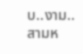บ..งาม..สามห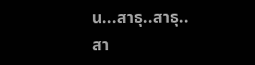น...สาธุ..สาธุ..สา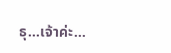ธุ...เจ้าค่ะ...